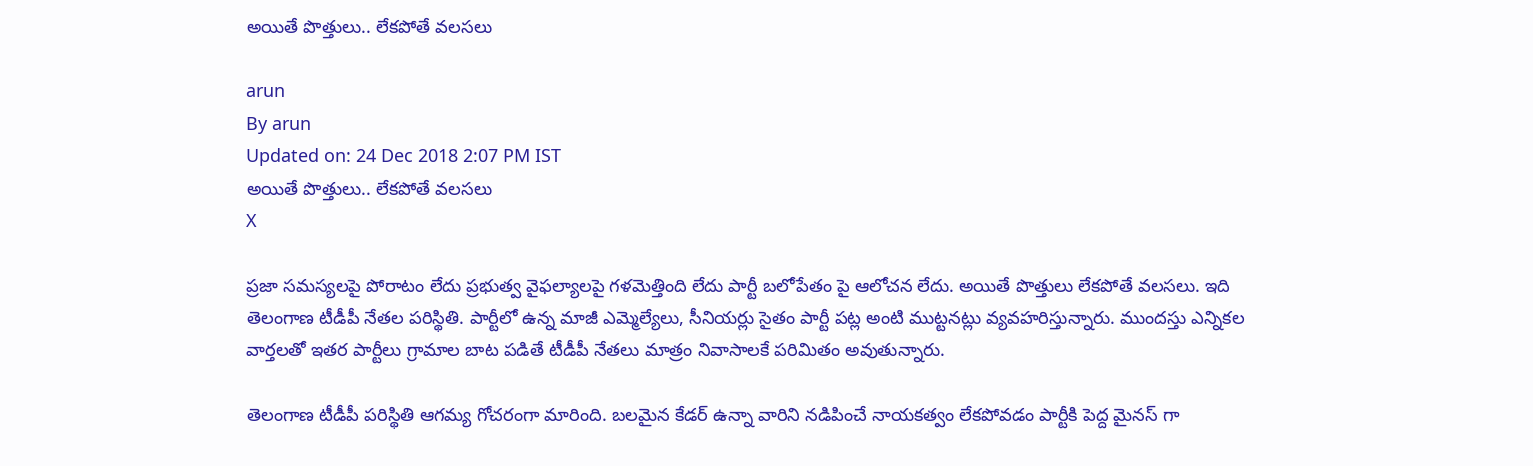అయితే పొత్తులు.. లేకపోతే వలసలు

arun
By arun
Updated on: 24 Dec 2018 2:07 PM IST
అయితే పొత్తులు.. లేకపోతే వలసలు
X

ప్రజా సమస్యలపై పోరాటం లేదు ప్రభుత్వ వైఫల్యాలపై గళమెత్తింది లేదు పార్టీ బలోపేతం పై ఆలోచన లేదు. అయితే పొత్తులు లేకపోతే వలసలు. ఇది తెలంగాణ టీడీపీ నేతల పరిస్థితి. పార్టీలో ఉన్న మాజీ ఎమ్మెల్యేలు, సీనియర్లు సైతం పార్టీ పట్ల అంటి ముట్టనట్లు వ్యవహరిస్తున్నారు. ముందస్తు ఎన్నికల వార్తలతో ఇతర పార్టీలు గ్రామాల బాట పడితే టీడీపీ నేతలు మాత్రం నివాసాలకే పరిమితం అవుతున్నారు.

తెలంగాణ టీడీపీ పరిస్థితి ఆగమ్య గోచరంగా మారింది. బలమైన కేడర్ ఉన్నా వారిని నడిపించే నాయకత్వం లేకపోవడం పార్టీకి పెద్ద మైనస్ గా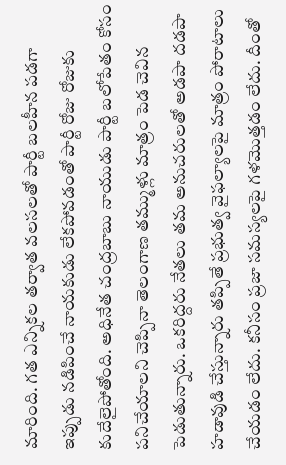మారింది. గత ఎన్నికల తర్వాత వలసలతో పార్టీ బలహీన పడగా ఇప్పుడు నడిపించే నాయకుడు లేకపోవడంతో పార్టీ రోజు రోజుకు కుదేలైపోతోంది. అధినేత చంద్రబాబు నాయుడు పార్టీ బలోపేతం కోసం పనిచేయాలని చెప్పినా తెలంగాణ తమ్ముళ్లు మాత్రం పెడ చెవిన పెడుతున్నారు. ఒకరిద్దరు నేతలు తమ అనుచరులతో అడపా దడపా హడావుడి చేస్తున్నారు తప్పితే ప్రభుత్వ వైఫల్యాలపై మాత్రం పోరాటాలు చేయడం లేదు. కనీసం ప్రజా సమస్యలపై గళమొత్తడం లేదు. దీంతో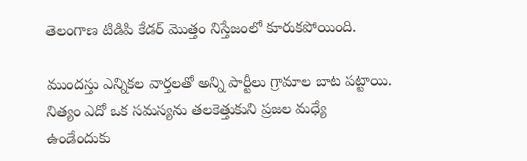తెలంగాణ టిడిపి కేడర్ మొత్తం నిస్తేజంలో కూరుకపోయింది.

ముందస్తు ఎన్నికల వార్తలతో అన్ని పార్టీలు గ్రామాల బాట పట్టాయి. నిత్యం ఎదో ఒక సమస్యను తలకెత్తుకుని ప్రజల మధ్యే ఉండేందుకు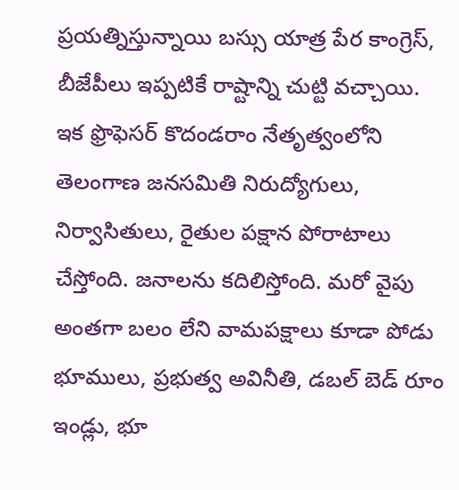ప్రయత్నిస్తున్నాయి బస్సు యాత్ర పేర కాంగ్రెస్, బీజేపీలు ఇప్పటికే రాష్టాన్ని చుట్టి వచ్చాయి. ఇక ఫ్రొఫెసర్ కొదండరాం నేతృత్వంలోని తెలంగాణ జనసమితి నిరుద్యోగులు, నిర్వాసితులు, రైతుల పక్షాన పోరాటాలు చేస్తోంది. జనాలను కదిలిస్తోంది. మరో వైపు అంతగా బలం లేని వామపక్షాలు కూడా పోడు భూములు, ప్రభుత్వ అవినీతి, డబల్ బెడ్ రూం ఇండ్లు, భూ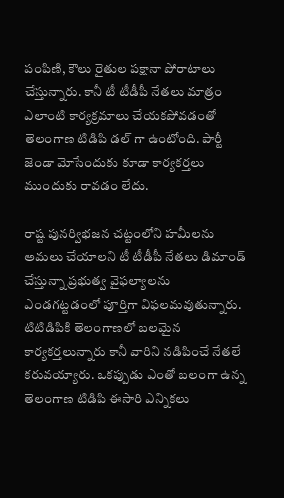పంపిణి, కౌలు రైతుల పక్షానా పోరాటాలు చేస్తున్నారు. కానీ టీ టీడీపీ నేతలు మాత్రం ఎలాంటి కార్యక్రమాలు చేయకపోవడంతో తెలంగాణ టిడిపి డల్ గా ఉంటోంది. పార్టీ జెండా మోసేందుకు కూడా కార్యకర్తలు ముందుకు రావడం లేదు.

రాష్ట పునర్విభజన చట్టంలోని హమీలను అమలు చేయాలని టీ టీడీపీ నేతలు డిమాండ్ చేస్తున్నా ప్రభుత్వ వైఫల్యాలను ఎండగట్టడంలో పూర్తిగా విఫలమవుతున్నారు. టిటిడిపికి తెలంగాణలో బలమైన కార్యకర్తలున్నారు కానీ వారిని నడిపించే నేతలే కరువయ్యారు. ఒకప్పుడు ఎంతో బలంగా ఉన్న తెలంగాణ టిడిపి ఈసారి ఎన్నికలు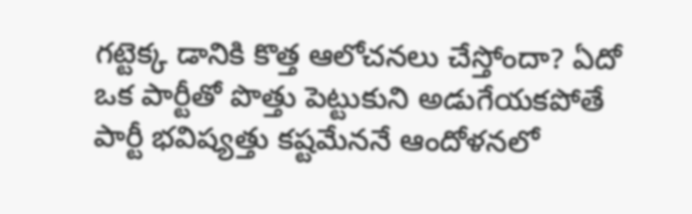గట్టెక్క డానికి కొత్త ఆలోచనలు చేస్తోందా? ఏదో ఒక పార్టీతో పొత్తు పెట్టుకుని అడుగేయకపోతే పార్టీ భవిష్యత్తు కష్టమేననే ఆందోళనలో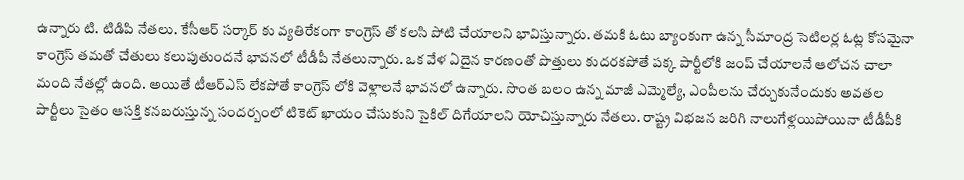ఉన్నారు టి. టిడిపి నేతలు. కేసీఆర్ సర్కార్ కు వ్యతిరేకంగా కాంగ్రెస్ తో కలసి పోటి చేయాలని భావిస్తున్నారు. తమకి ఓటు బ్యాంకుగా ఉన్న సీమాంద్ర సెటిలర్ల ఓట్ల కోసమైనా కాంగ్రెస్ తమతో చేతులు కలుపుతుందనే భావనలో టీడీపీ నేతలున్నారు. ఒక వేళ ఏదైన కారణంతో పొత్తులు కుదరకపోతే పక్క పార్టీలోకి జంప్ చేయాలనే ఆలోచన చాలా మంది నేతల్లో ఉంది. అయితే టీఆర్ఎస్ లేకపోతే కాంగ్రెస్ లోకి వెళ్లాలనే భావనలో ఉన్నారు. సొంత బలం ఉన్న మాజీ ఎమ్మెల్యే, ఎంపీలను చేర్చుకునేందుకు అవతల పార్టీలు సైతం ఆసక్తి కనబరుస్తున్న సందర్బంలో టికెట్ ఖాయం చేసుకుని సైకిల్ దిగేయాలని యోచిస్తున్నారు నేతలు. రాష్ట్ర విభజన జరిగి నాలుగేళ్లయిపోయినా టీడీపీకి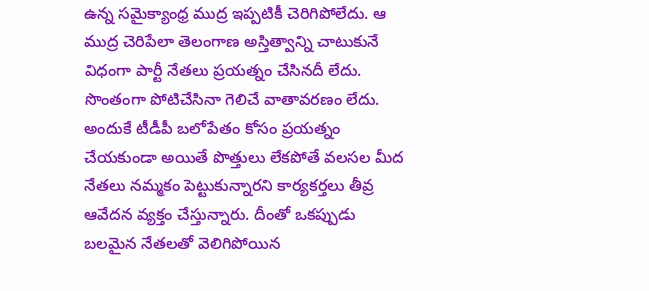ఉన్న సమైక్యాంధ్ర ముద్ర ఇప్పటికీ చెరిగిపోలేదు. ఆ ముద్ర చెరిపేలా తెలంగాణ అస్తిత్వాన్ని చాటుకునే విధంగా పార్టీ నేతలు ప్రయత్నం చేసినదీ లేదు. సొంతంగా పోటిచేసినా గెలిచే వాతావరణం లేదు. అందుకే టీడీపీ బలోపేతం కోసం ప్రయత్నం చేయకుండా అయితే పొత్తులు లేకపోతే వలసల మీద నేతలు నమ్మకం పెట్టుకున్నారని కార్యకర్తలు తీవ్ర ఆవేదన వ్యక్తం చేస్తున్నారు. దీంతో ఒకప్పుడు బలమైన నేతలతో వెలిగిపోయిన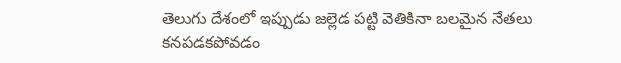తెలుగు దేశంలో ఇప్పుడు జల్లెడ పట్టి వెతికినా బలమైన నేతలు కనపడకపోవడం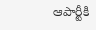ఆపార్టీకి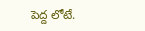పెద్ద లోటే.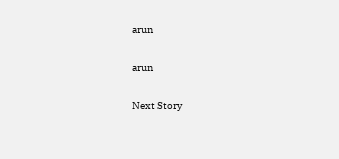arun

arun

Next Story